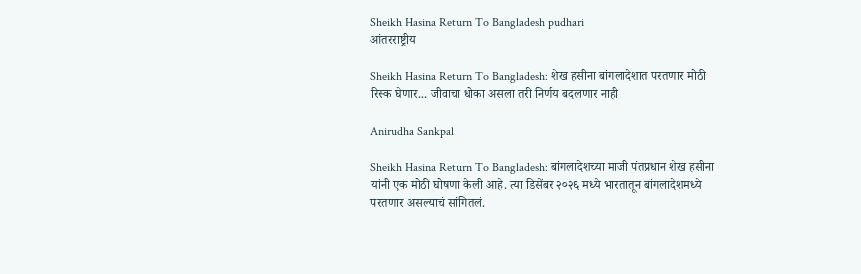Sheikh Hasina Return To Bangladesh pudhari
आंतरराष्ट्रीय

Sheikh Hasina Return To Bangladesh: शेख हसीना बांगलादेशात परतणार मोठी रिस्क घेणार... जीवाचा धोका असला तरी निर्णय बदलणार नाही

Anirudha Sankpal

Sheikh Hasina Return To Bangladesh: बांगलादेशच्या माजी पंतप्रधान शेख हसीना यांनी एक मोठी घोषणा केली आहे. त्या डिसेंबर २०२६ मध्ये भारतातून बांगलादेशमध्ये परतणार असल्याचं सांगितलं.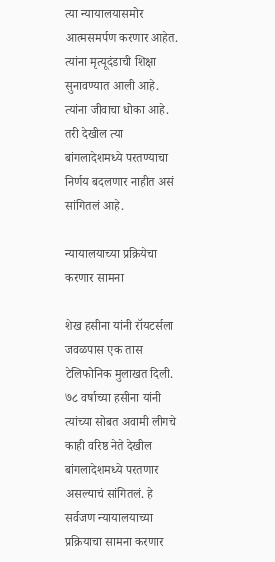त्या न्यायालयासमोर आत्मसमर्पण करणार आहेत. त्यांना मृत्यूदंडाची शिक्षा सुनावण्यात आली आहे. त्यांना जीवाचा धोका आहे. तरी देखील त्या बांगलादेशमध्ये परतण्याचा निर्णय बदलणार नाहीत असं सांगितलं आहे.

न्यायालयाच्या प्रक्रियेचा करणार सामना

शेख हसीना यांनी रॉयटर्सला जवळपास एक तास टेलिफोनिक मुलाखत दिली. ७८ वर्षाच्या हसीना यांनी त्यांच्या सोबत अवामी लीगचे काही वरिष्ठ नेते देखील बांगलादेशमध्ये परतणार असल्याचं सांगितलं. हे सर्वजण न्यायालयाच्या प्रक्रियाचा सामना करणार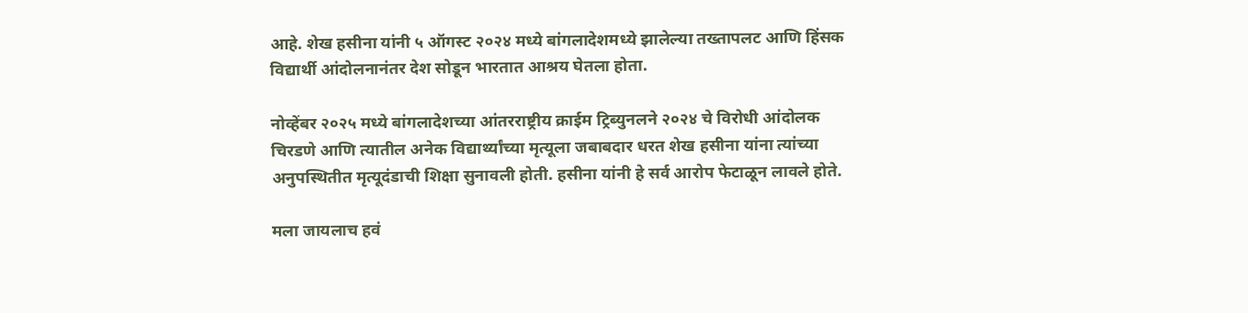आहे. शेख हसीना यांनी ५ ऑगस्ट २०२४ मध्ये बांगलादेशमध्ये झालेल्या तख्तापलट आणि हिंसक विद्यार्थी आंदोलनानंतर देश सोडून भारतात आश्रय घेतला होता.

नोव्हेंबर २०२५ मध्ये बांगलादेशच्या आंतरराष्ट्रीय क्राईम ट्रिब्युनलने २०२४ चे विरोधी आंदोलक चिरडणे आणि त्यातील अनेक विद्यार्थ्यांच्या मृत्यूला जबाबदार धरत शेख हसीना यांना त्यांच्या अनुपस्थितीत मृत्यूदंडाची शिक्षा सुनावली होती. हसीना यांनी हे सर्व आरोप फेटाळून लावले होते.

मला जायलाच हवं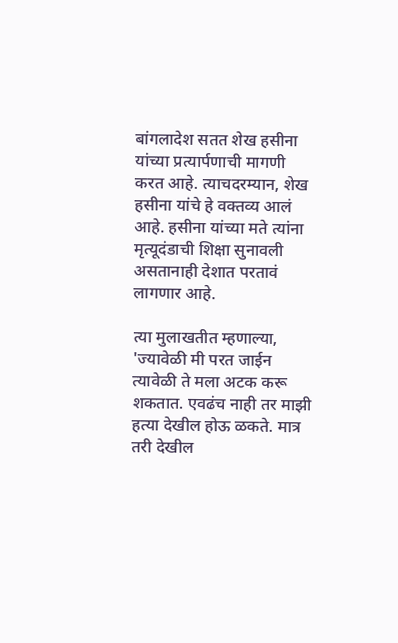बांगलादेश सतत शेख हसीना यांच्या प्रत्यार्पणाची मागणी करत आहे. त्याचदरम्यान, शेख हसीना यांचे हे वक्तव्य आलं आहे. हसीना यांच्या मते त्यांना मृत्यूदंडाची शिक्षा सुनावली असतानाही देशात परतावं लागणार आहे.

त्या मुलाखतीत म्हणाल्या, 'ज्यावेळी मी परत जाईन त्यावेळी ते मला अटक करू शकतात. एवढंच नाही तर माझी हत्या देखील होऊ ळकते. मात्र तरी देखील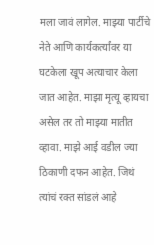मला जावं लागेल. माझ्या पार्टीचे नेते आणि कार्यकर्त्यांवर या घटकेला खूप अत्याचार केला जात आहेत. माझा मृत्यू व्हायचा असेल तर तो माझ्या मातीत व्हावा. माझे आई वडील ज्या ठिकाणी दफन आहेत. जिथं त्यांचं रक्त सांडलं आहे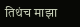तिथंच माझा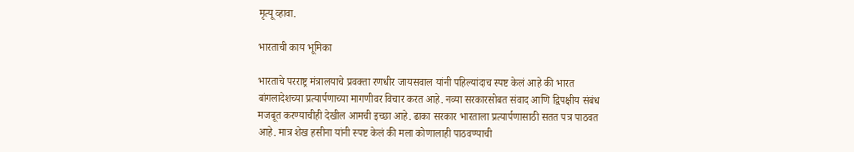मृत्यू व्हावा.

भारताची काय भूमिका

भारताचे परराष्ट्र मंत्रालयाचे प्रवक्ता रणधीर जायसवाल यांनी पहिल्यांदाच स्पष्ट केलं आहे की भारत बांगलादेशच्या प्रत्यार्पणाच्या मागणीवर विचार करत आहे. नव्या सरकारसोबत संवाद आणि द्विपक्षीय संबंध मजबूत करण्याचीही देखील आमची इच्छा आहे. ढाका सरकार भारताला प्रत्यार्पणासाठी सतत पत्र पाठवत आहे. मात्र शेख हसीना यांनी स्पष्ट केलं की मला कोणालाही पाठवण्याची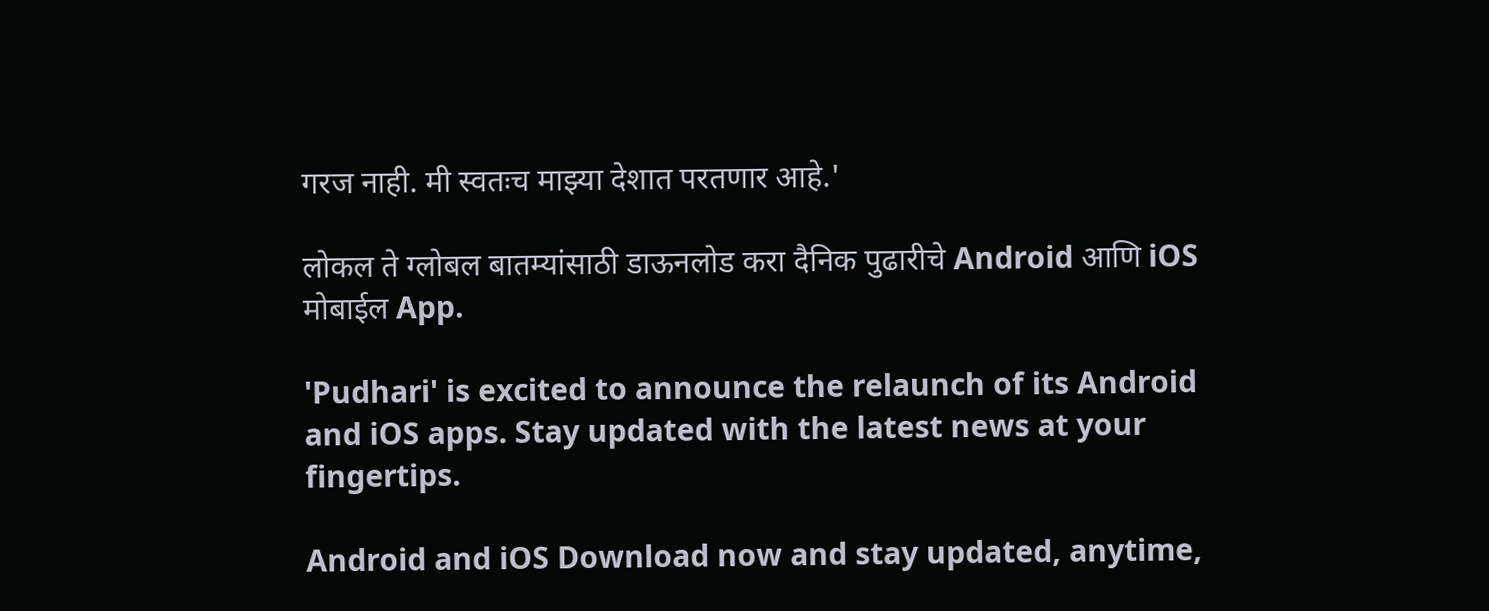गरज नाही. मी स्वतःच माझ्या देशात परतणार आहे.'

लोकल ते ग्लोबल बातम्यांसाठी डाऊनलोड करा दैनिक पुढारीचे Android आणि iOS मोबाईल App.

'Pudhari' is excited to announce the relaunch of its Android and iOS apps. Stay updated with the latest news at your fingertips.

Android and iOS Download now and stay updated, anytime,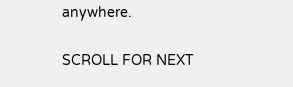anywhere.

SCROLL FOR NEXT